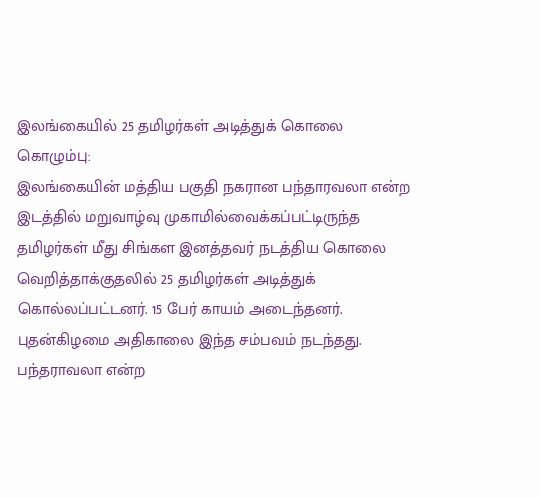இலங்கையில் 25 தமிழர்கள் அடித்துக் கொலை
கொழும்பு:
இலங்கையின் மத்திய பகுதி நகரான பந்தாரவலா என்ற இடத்தில் மறுவாழ்வு முகாமில்வைக்கப்பட்டிருந்த தமிழர்கள் மீது சிங்கள இனத்தவர் நடத்திய கொலை வெறித்தாக்குதலில் 25 தமிழர்கள் அடித்துக் கொல்லப்பட்டனர். 15 பேர் காயம் அடைந்தனர்.
புதன்கிழமை அதிகாலை இந்த சம்பவம் நடந்தது. பந்தராவலா என்ற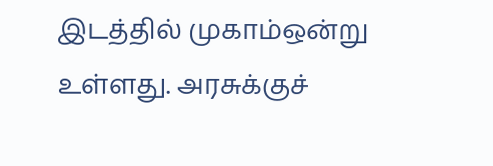இடத்தில் முகாம்ஒன்று உள்ளது. அரசுக்குச்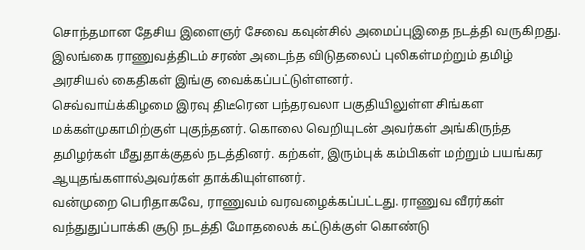சொந்தமான தேசிய இளைஞர் சேவை கவுன்சில் அமைப்புஇதை நடத்தி வருகிறது. இலங்கை ராணுவத்திடம் சரண் அடைந்த விடுதலைப் புலிகள்மற்றும் தமிழ் அரசியல் கைதிகள் இங்கு வைக்கப்பட்டுள்ளனர்.
செவ்வாய்க்கிழமை இரவு திடீரென பந்தரவலா பகுதியிலுள்ள சிங்கள மக்கள்முகாமிற்குள் புகுந்தனர். கொலை வெறியுடன் அவர்கள் அங்கிருந்த தமிழர்கள் மீதுதாக்குதல் நடத்தினர். கற்கள், இரும்புக் கம்பிகள் மற்றும் பயங்கர ஆயுதங்களால்அவர்கள் தாக்கியுள்ளனர்.
வன்முறை பெரிதாகவே, ராணுவம் வரவழைக்கப்பட்டது. ராணுவ வீரர்கள் வந்துதுப்பாக்கி சூடு நடத்தி மோதலைக் கட்டுக்குள் கொண்டு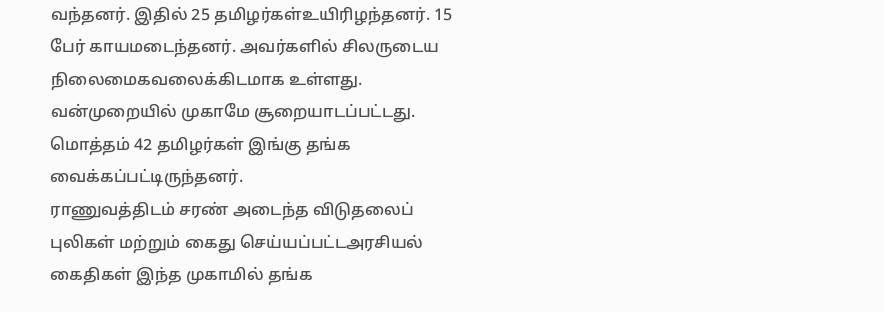வந்தனர். இதில் 25 தமிழர்கள்உயிரிழந்தனர். 15 பேர் காயமடைந்தனர். அவர்களில் சிலருடைய நிலைமைகவலைக்கிடமாக உள்ளது. வன்முறையில் முகாமே சூறையாடப்பட்டது.
மொத்தம் 42 தமிழர்கள் இங்கு தங்க வைக்கப்பட்டிருந்தனர்.
ராணுவத்திடம் சரண் அடைந்த விடுதலைப் புலிகள் மற்றும் கைது செய்யப்பட்டஅரசியல் கைதிகள் இந்த முகாமில் தங்க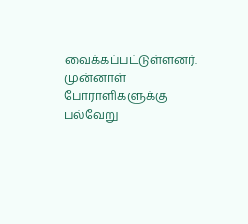வைக்கப்பட்டுள்ளனர்.
முன்னாள் போராளிகளுக்கு பல்வேறு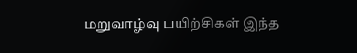மறுவாழ்வு பயிற்சிகள் இந்த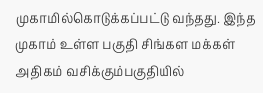முகாமில்கொடுக்கப்பட்டு வந்தது. இந்த முகாம் உள்ள பகுதி சிங்கள மக்கள் அதிகம் வசிக்கும்பகுதியில்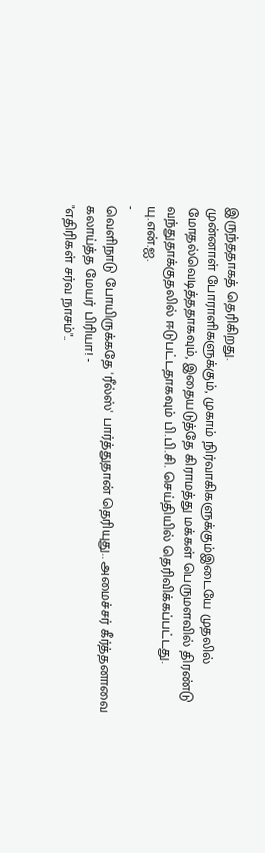இருந்ததாகத் தெரிகிறது.
முன்னாள் போராளிகளுக்கும், முகாம் நிர்வாகிகளுக்கும்இடையே முதலில் மோதல்வெடித்ததாகவும், இதையடுத்தே கிராமத்து மக்கள் பெருமளவில் திரண்டு வந்துதாக்குதலில் ஈடுபட்டதாகவும் பி.பி.சி. செய்தியில் தெரிவிக்கப்பட்டது.
யு.என்.ஐ.
-
வெளிநாடு போயிருக்கதே 'ரீல்ஸ்' பார்த்துதான் தெரியுது.. அமைச்சர் கீர்த்தனாவை கலாய்த்த மேயர் பிரியா! -
"எதிரிகள் சர்வ நாசம்"..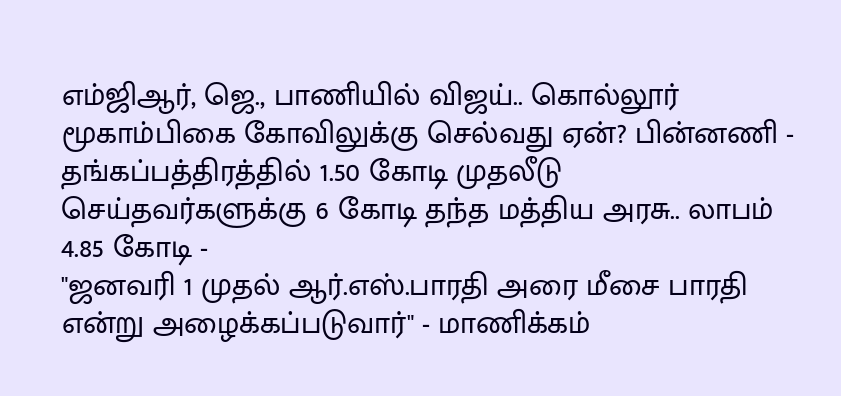எம்ஜிஆர், ஜெ., பாணியில் விஜய்.. கொல்லூர் மூகாம்பிகை கோவிலுக்கு செல்வது ஏன்? பின்னணி -
தங்கப்பத்திரத்தில் 1.50 கோடி முதலீடு செய்தவர்களுக்கு 6 கோடி தந்த மத்திய அரசு.. லாபம் 4.85 கோடி -
"ஜனவரி 1 முதல் ஆர்.எஸ்.பாரதி அரை மீசை பாரதி என்று அழைக்கப்படுவார்" - மாணிக்கம்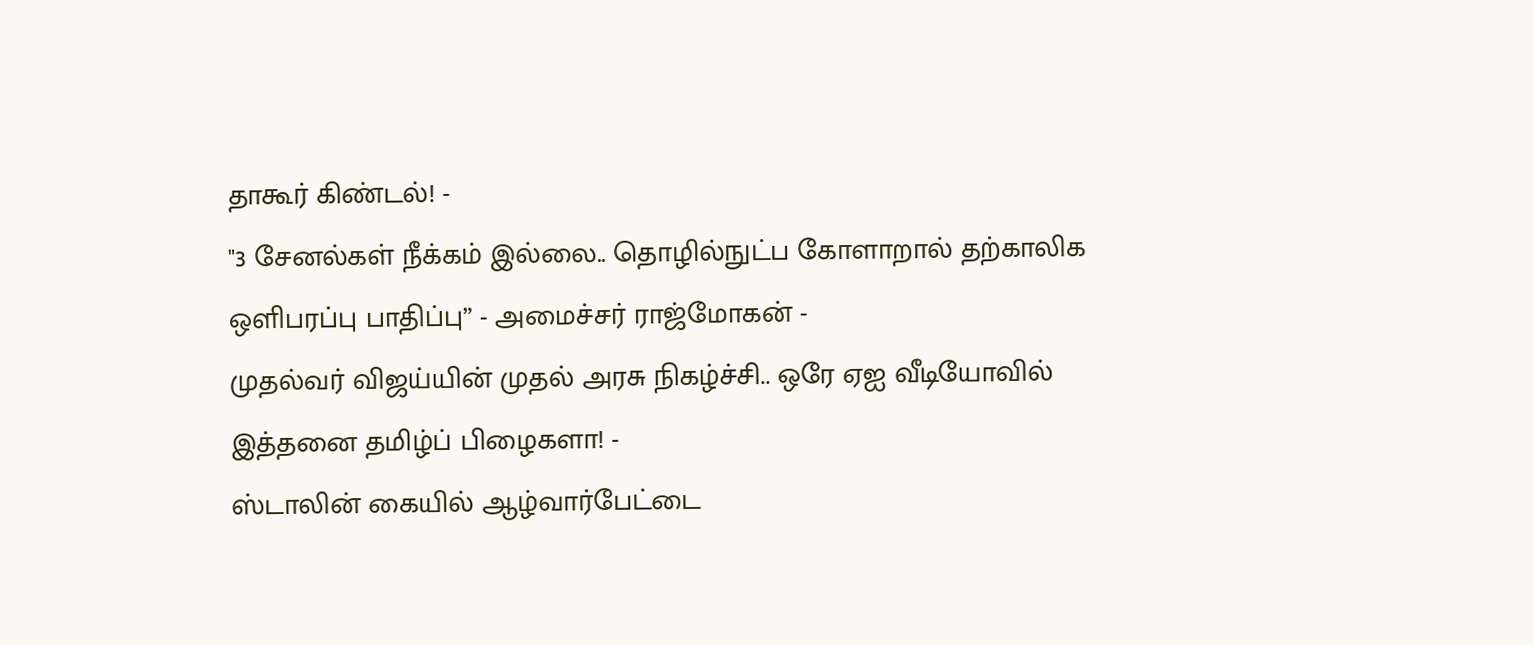தாகூர் கிண்டல்! -
"3 சேனல்கள் நீக்கம் இல்லை.. தொழில்நுட்ப கோளாறால் தற்காலிக ஒளிபரப்பு பாதிப்பு” - அமைச்சர் ராஜ்மோகன் -
முதல்வர் விஜய்யின் முதல் அரசு நிகழ்ச்சி.. ஒரே ஏஐ வீடியோவில் இத்தனை தமிழ்ப் பிழைகளா! -
ஸ்டாலின் கையில் ஆழ்வார்பேட்டை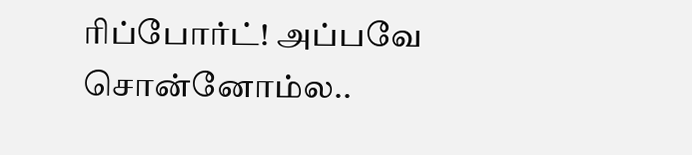ரிப்போர்ட்! அப்பவே சொன்னோம்ல..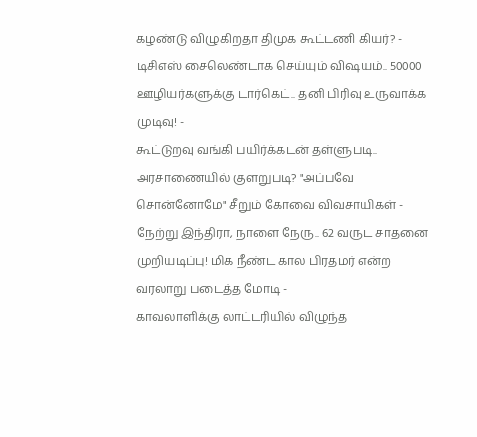கழண்டு விழுகிறதா திமுக கூட்டணி கியர்? -
டிசிஎஸ் சைலெண்டாக செய்யும் விஷயம்.. 50000 ஊழியர்களுக்கு டார்கெட்.. தனி பிரிவு உருவாக்க முடிவு! -
கூட்டுறவு வங்கி பயிர்க்கடன் தள்ளுபடி.. அரசாணையில் குளறுபடி? "அப்பவே சொன்னோமே" சீறும் கோவை விவசாயிகள் -
நேற்று இந்திரா, நாளை நேரு.. 62 வருட சாதனை முறியடிப்பு! மிக நீண்ட கால பிரதமர் என்ற வரலாறு படைத்த மோடி -
காவலாளிக்கு லாட்டரியில் விழுந்த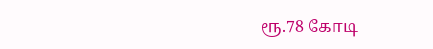ரூ.78 கோடி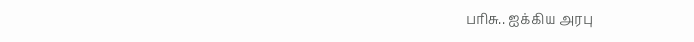பரிசு.. ஐக்கிய அரபு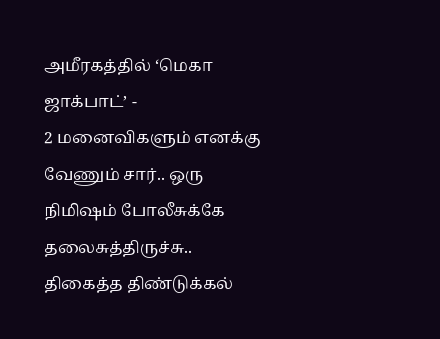அமீரகத்தில் ‘மெகா ஜாக்பாட்’ -
2 மனைவிகளும் எனக்கு வேணும் சார்.. ஒரு நிமிஷம் போலீசுக்கே தலைசுத்திருச்சு.. திகைத்த திண்டுக்கல்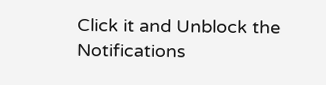Click it and Unblock the Notifications